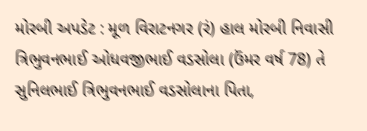મોરબી અપડેટ : મૂળ વિરાટનગર (રં) હાલ મોરબી નિવાસી ત્રિભુવનભાઈ ઓધવજીભાઈ વડસોલા (ઉંમર વર્ષ 78) તે સુનિલભાઈ ત્રિભુવનભાઈ વડસોલાના પિતા,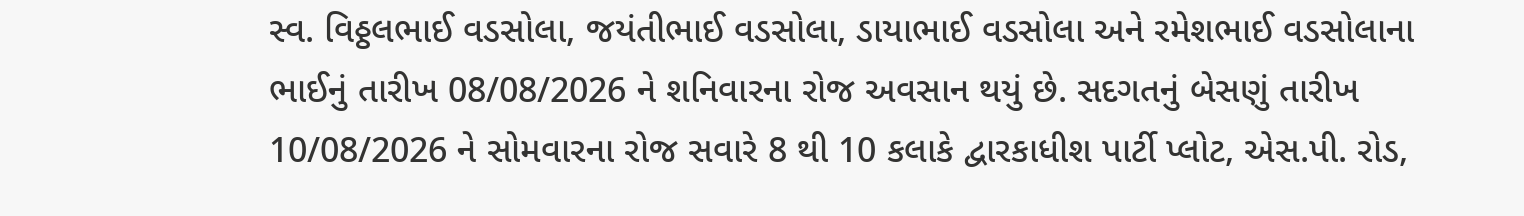સ્વ. વિઠ્ઠલભાઈ વડસોલા, જયંતીભાઈ વડસોલા, ડાયાભાઈ વડસોલા અને રમેશભાઈ વડસોલાના ભાઈનું તારીખ 08/08/2026 ને શનિવારના રોજ અવસાન થયું છે. સદગતનું બેસણું તારીખ 10/08/2026 ને સોમવારના રોજ સવારે 8 થી 10 કલાકે દ્વારકાધીશ પાર્ટી પ્લોટ, એસ.પી. રોડ,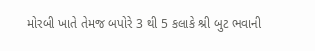મોરબી ખાતે તેમજ બપોરે 3 થી 5 કલાકે શ્રી બુટ ભવાની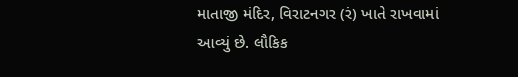માતાજી મંદિર, વિરાટનગર (રં) ખાતે રાખવામાં આવ્યું છે. લૌકિક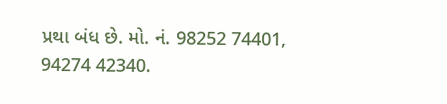પ્રથા બંધ છે. મો. નં. 98252 74401, 94274 42340.